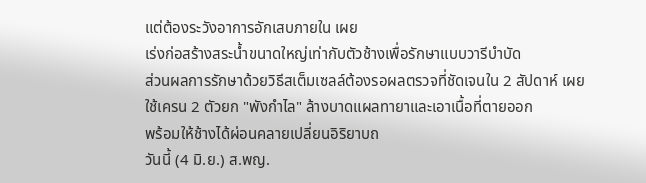แต่ต้องระวังอาการอักเสบภายใน เผย
เร่งก่อสร้างสระน้ำขนาดใหญ่เท่ากับตัวช้างเพื่อรักษาแบบวารีบำบัด
ส่วนผลการรักษาด้วยวิธีสเต็มเซลล์ต้องรอผลตรวจที่ชัดเจนใน 2 สัปดาห์ เผย
ใช้เครน 2 ตัวยก "พังกำไล" ล้างบาดแผลทายาและเอาเนื้อที่ตายออก
พร้อมให้ช้างได้ผ่อนคลายเปลี่ยนอิริยาบถ
วันนี้ (4 มิ.ย.) ส.พญ.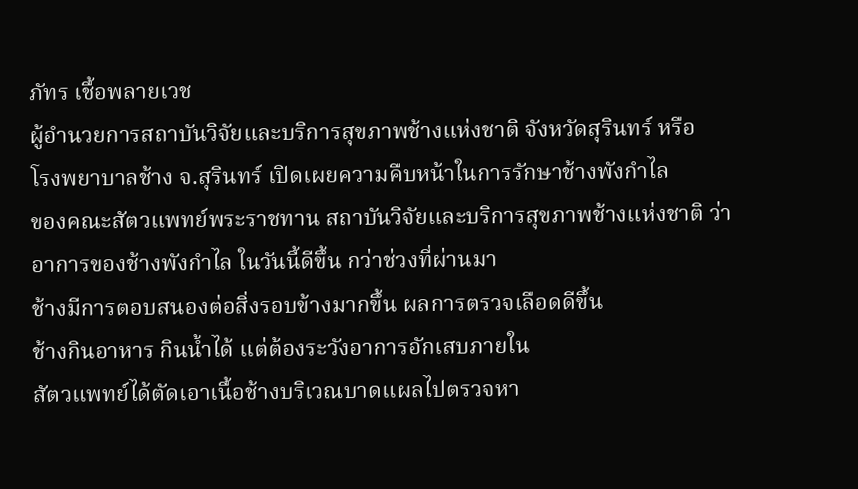ภัทร เชื้อพลายเวช
ผู้อำนวยการสถาบันวิจัยและบริการสุขภาพช้างแห่งชาติ จังหวัดสุรินทร์ หรือ
โรงพยาบาลช้าง จ.สุรินทร์ เปิดเผยความคืบหน้าในการรักษาช้างพังกำไล
ของคณะสัตวแพทย์พระราชทาน สถาบันวิจัยและบริการสุขภาพช้างแห่งชาติ ว่า
อาการของช้างพังกำไล ในวันนี้ดีขึ้น กว่าช่วงที่ผ่านมา
ช้างมีการตอบสนองต่อสิ่งรอบข้างมากขึ้น ผลการตรวจเลือดดีขึ้น
ช้างกินอาหาร กินน้ำได้ แต่ต้องระวังอาการอักเสบภายใน
สัตวแพทย์ได้ตัดเอาเนื้อช้างบริเวณบาดแผลไปตรวจหา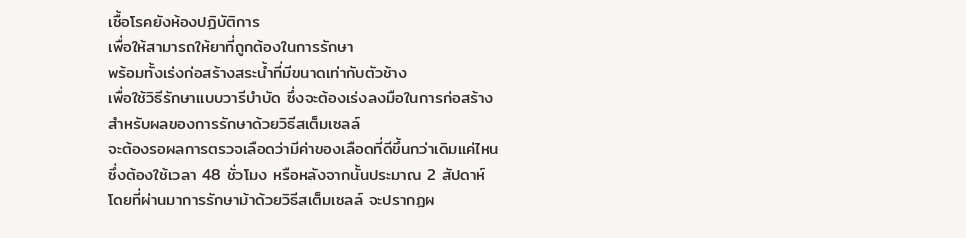เชื้อโรคยังห้องปฏิบัติการ
เพื่อให้สามารถให้ยาที่ถูกต้องในการรักษา
พร้อมทั้งเร่งก่อสร้างสระน้ำที่มีขนาดเท่ากับตัวช้าง
เพื่อใช้วิธีรักษาแบบวารีบำบัด ซึ่งจะต้องเร่งลงมือในการก่อสร้าง
สำหรับผลของการรักษาด้วยวิธีสเต็มเซลล์
จะต้องรอผลการตรวจเลือดว่ามีค่าของเลือดที่ดีขึ้นกว่าเดิมแค่ไหน
ซึ่งต้องใช้เวลา 48 ชั่วโมง หรือหลังจากนั้นประมาณ 2 สัปดาห์
โดยที่ผ่านมาการรักษาม้าด้วยวิธีสเต็มเซลล์ จะปรากฏผ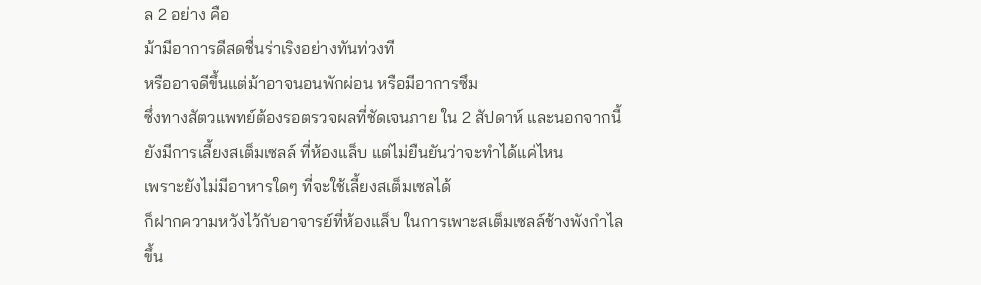ล 2 อย่าง คือ
ม้ามีอาการดีสดชื่นร่าเริงอย่างทันท่วงที
หรืออาจดีขึ้นแต่ม้าอาจนอนพักผ่อน หรือมีอาการซึม
ซึ่งทางสัตวแพทย์ต้องรอตรวจผลที่ชัดเจนภาย ใน 2 สัปดาห์ และนอกจากนี้
ยังมีการเลี้ยงสเต็มเซลล์ ที่ห้องแล็บ แต่ไม่ยืนยันว่าจะทำได้แค่ไหน
เพราะยังไม่มีอาหารใดๆ ที่จะใช้เลี้ยงสเต็มเซลได้
ก็ฝากความหวังไว้กับอาจารย์ที่ห้องแล็บ ในการเพาะสเต็มเซลล์ช้างพังกำไล
ขึ้น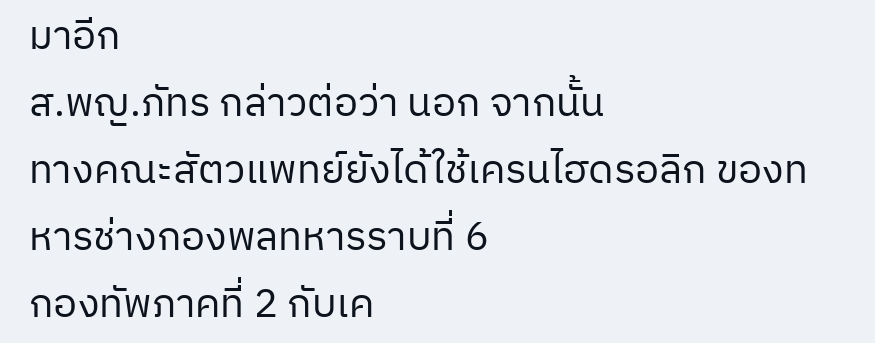มาอีก
ส.พญ.ภัทร กล่าวต่อว่า นอก จากนั้น
ทางคณะสัตวแพทย์ยังได้ใช้เครนไฮดรอลิก ของทหารช่างกองพลทหารราบที่ 6
กองทัพภาคที่ 2 กับเค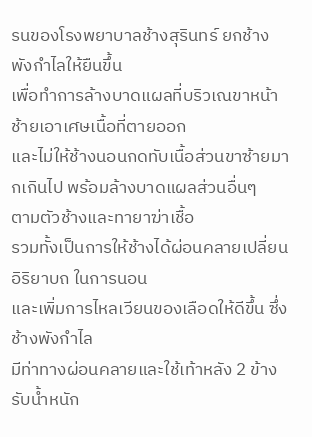รนของโรงพยาบาลช้างสุรินทร์ ยกช้างพังกำไลให้ยืนขึ้น
เพื่อทำการล้างบาดแผลที่บริวเณขาหน้าช้ายเอาเศษเนื้อที่ตายออก
และไม่ให้ช้างนอนกดทับเนื้อส่วนขาซ้ายมากเกินไป พร้อมล้างบาดแผลส่วนอื่นๆ
ตามตัวช้างและทายาฆ่าเชื้อ
รวมทั้งเป็นการให้ช้างได้ผ่อนคลายเปลี่ยนอิริยาบถ ในการนอน
และเพิ่มการไหลเวียนของเลือดให้ดีขึ้น ซึ่งช้างพังกำไล
มีท่าทางผ่อนคลายและใช้เท้าหลัง 2 ข้างรับน้ำหนัก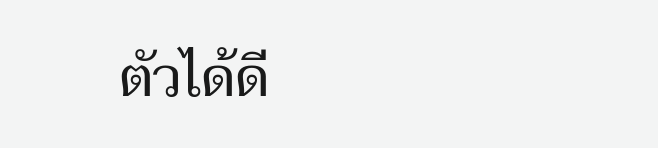ตัวได้ดี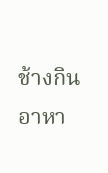ช้างกินอาหา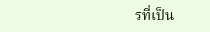รที่เป็น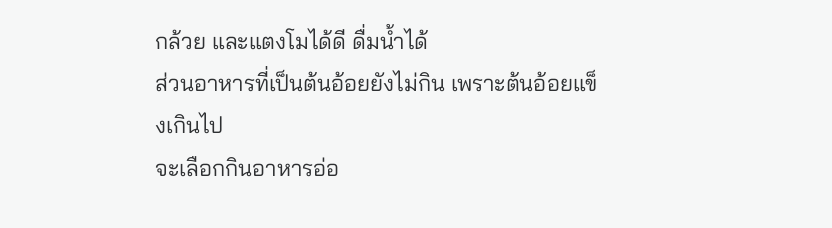กล้วย และแตงโมได้ดี ดื่มน้ำได้
ส่วนอาหารที่เป็นต้นอ้อยยังไม่กิน เพราะต้นอ้อยแข็งเกินไป
จะเลือกกินอาหารอ่อ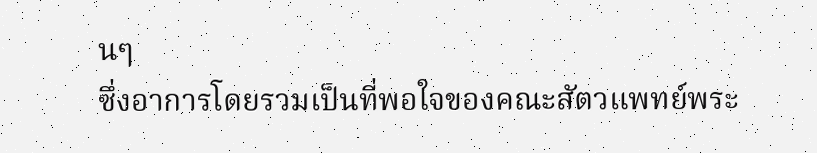นๆ
ซึ่งอาการโดยรวมเป็นที่พอใจของคณะสัตวแพทย์พระ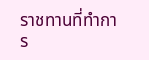ราชทานที่ทำการ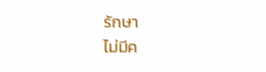รักษา
ไม่มีค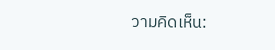วามคิดเห็น: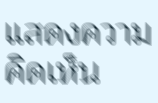แสดงความคิดเห็น